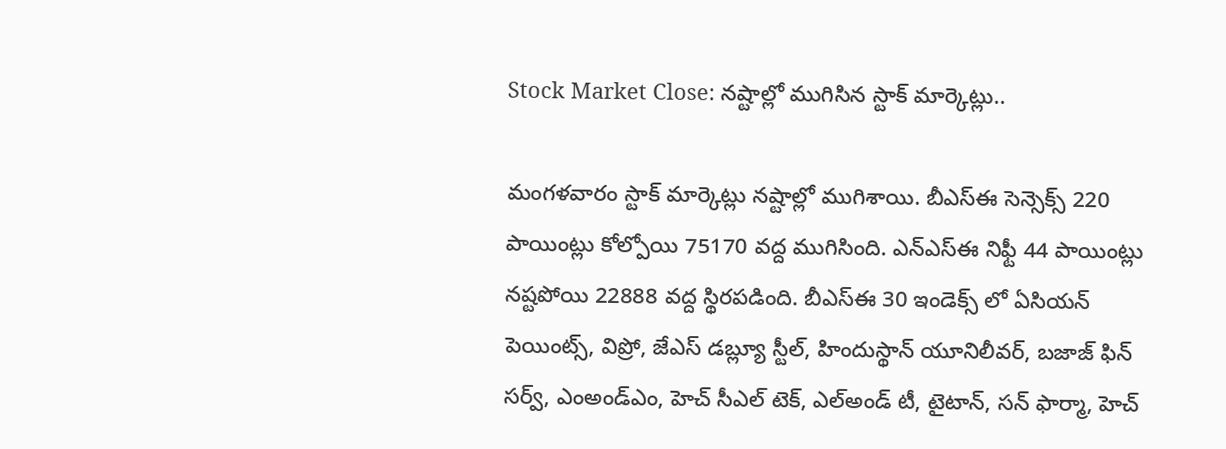Stock Market Close: నష్టాల్లో ముగిసిన స్టాక్ మార్కెట్లు..

మంగళవారం స్టాక్ మార్కెట్లు నష్టాల్లో ముగిశాయి. బీఎస్ఈ సెన్సెక్స్ 220 పాయింట్లు కోల్పోయి 75170 వద్ద ముగిసింది. ఎన్ఎస్ఈ నిఫ్టీ 44 పాయింట్లు నష్టపోయి 22888 వద్ద స్థిరపడింది. బీఎస్ఈ 30 ఇండెక్స్ లో ఏసియన్ పెయింట్స్, విప్రో, జేఎస్ డబ్ల్యూ స్టీల్, హిందుస్థాన్ యూనిలీవర్, బజాజ్ ఫిన్ సర్వ్, ఎంఅండ్ఎం, హెచ్ సీఎల్ టెక్, ఎల్అండ్ టీ, టైటాన్, సన్ ఫార్మా, హెచ్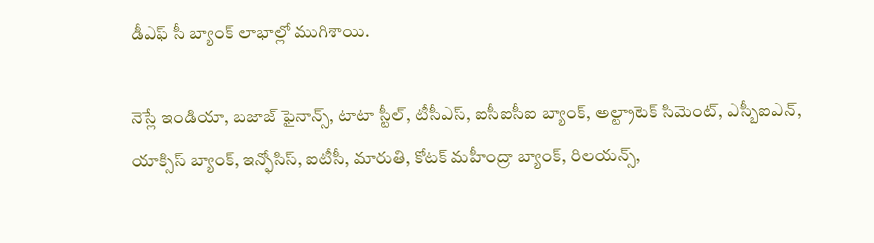డీఎఫ్ సీ బ్యాంక్ లాభాల్లో ముగిశాయి.

నెస్లే ఇండియా, బజాజ్ ఫైనాన్స్, టాటా స్టీల్, టీసీఎస్, ఐసీఐసీఐ బ్యాంక్, అల్ట్రాటెక్ సిమెంట్, ఎస్బీఐఎన్, యాక్సిస్ బ్యాంక్, ఇన్ఫోసిస్, ఐటీసీ, మారుతి, కోటక్ మహీంద్రా బ్యాంక్, రిలయన్స్,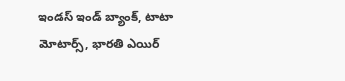ఇండస్ ఇండ్ బ్యాంక్, టాటా మోటార్స్, భారతి ఎయిర్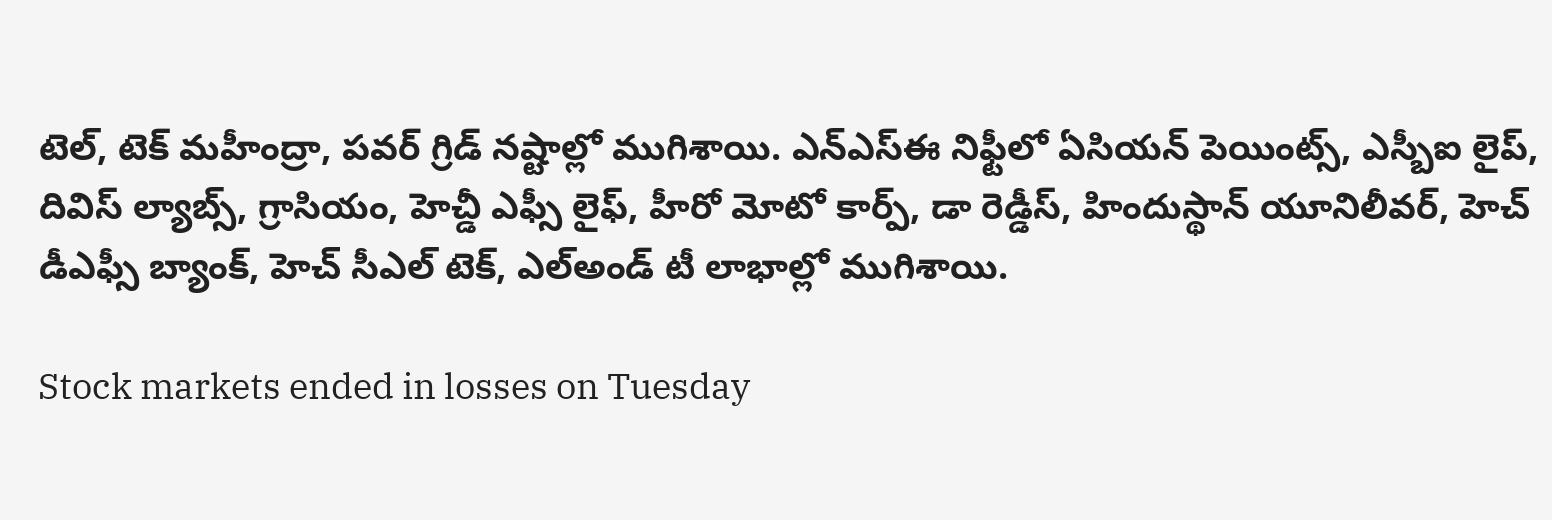టెల్, టెక్ మహీంద్రా, పవర్ గ్రిడ్ నష్టాల్లో ముగిశాయి. ఎన్ఎస్ఈ నిఫ్టీలో ఏసియన్ పెయింట్స్, ఎస్బీఐ లైప్, దివిస్ ల్యాబ్స్, గ్రాసియం, హెచ్డీ ఎఫ్సీ లైఫ్, హీరో మోటో కార్ప్, డా రెడ్డీస్, హిందుస్థాన్ యూనిలీవర్, హెచ్ డీఎఫ్సీ బ్యాంక్, హెచ్ సీఎల్ టెక్, ఎల్అండ్ టీ లాభాల్లో ముగిశాయి.

Stock markets ended in losses on Tuesday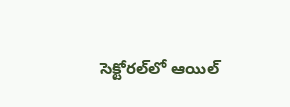సెక్టోరల్‌లో ఆయిల్‌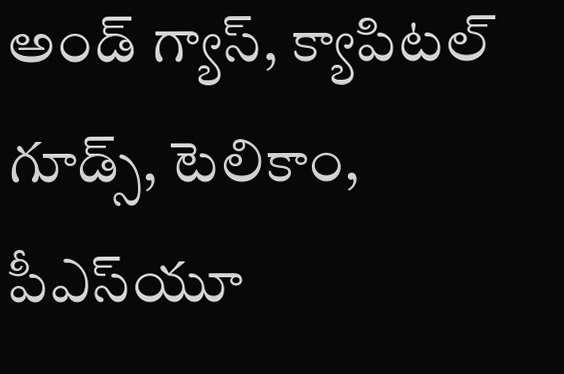అండ్‌ గ్యాస్‌, క్యాపిటల్‌ గూడ్స్‌, టెలికాం, పీఎస్‌యూ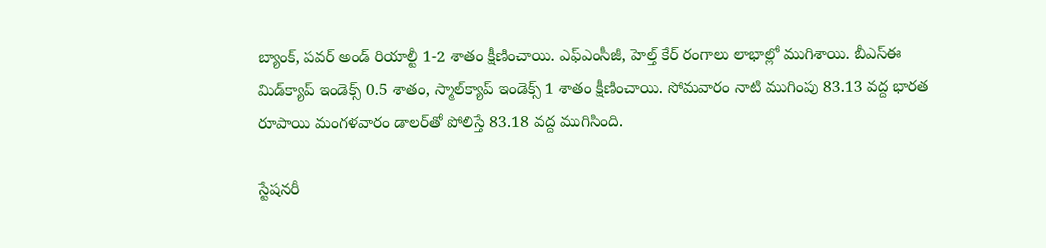బ్యాంక్‌, పవర్‌ అండ్‌ రియాల్టీ 1-2 శాతం క్షీణించాయి. ఎఫ్ఎంసీజీ, హెల్త్ కేర్ రంగాలు లాభాల్లో ముగిశాయి. బీఎస్‌ఈ మిడ్‌క్యాప్ ఇండెక్స్ 0.5 శాతం, స్మాల్‌క్యాప్ ఇండెక్స్ 1 శాతం క్షీణించాయి. సోమవారం నాటి ముగింపు 83.13 వద్ద భారత రూపాయి మంగళవారం డాలర్‌తో పోలిస్తే 83.18 వద్ద ముగిసింది.

స్టేషనరీ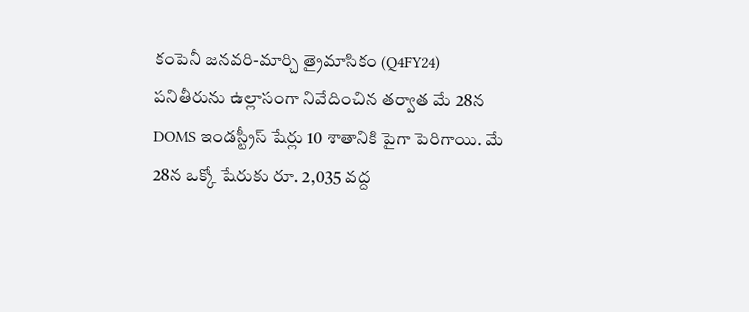కంపెనీ జనవరి-మార్చి త్రైమాసికం (Q4FY24) పనితీరును ఉల్లాసంగా నివేదించిన తర్వాత మే 28న DOMS ఇండస్ట్రీస్ షేర్లు 10 శాతానికి పైగా పెరిగాయి. మే 28న ఒక్కో షేరుకు రూ. 2,035 వద్ద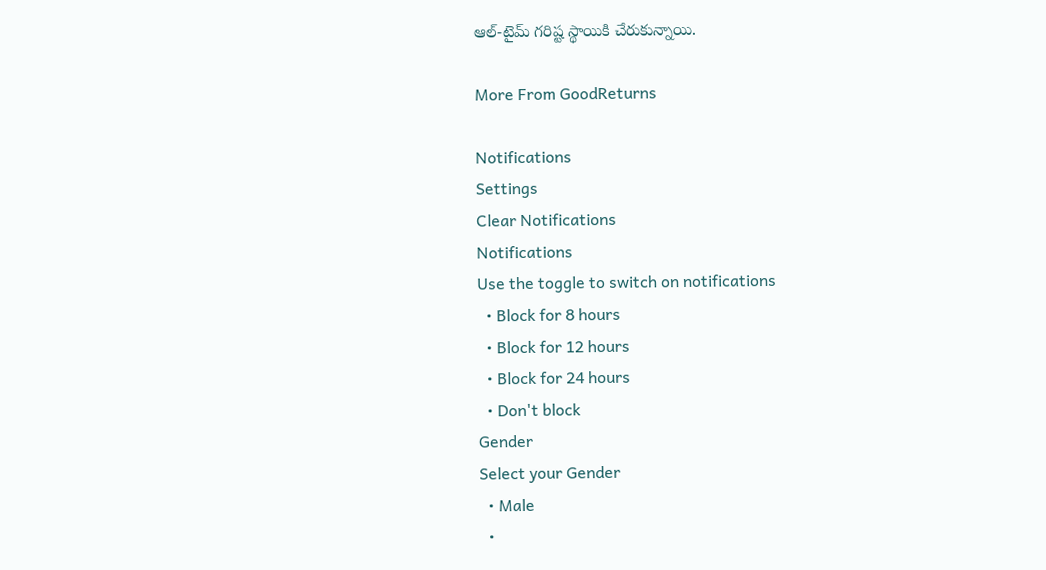ఆల్-టైమ్ గరిష్ట స్థాయికి చేరుకున్నాయి.

More From GoodReturns

Notifications
Settings
Clear Notifications
Notifications
Use the toggle to switch on notifications
  • Block for 8 hours
  • Block for 12 hours
  • Block for 24 hours
  • Don't block
Gender
Select your Gender
  • Male
  •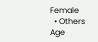Female
  • Others
Age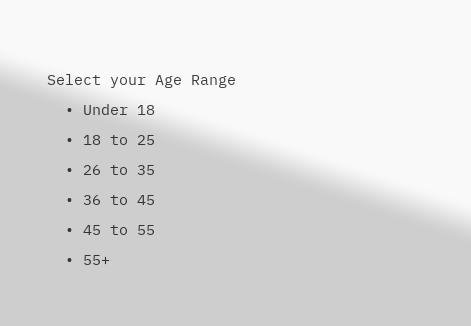Select your Age Range
  • Under 18
  • 18 to 25
  • 26 to 35
  • 36 to 45
  • 45 to 55
  • 55+